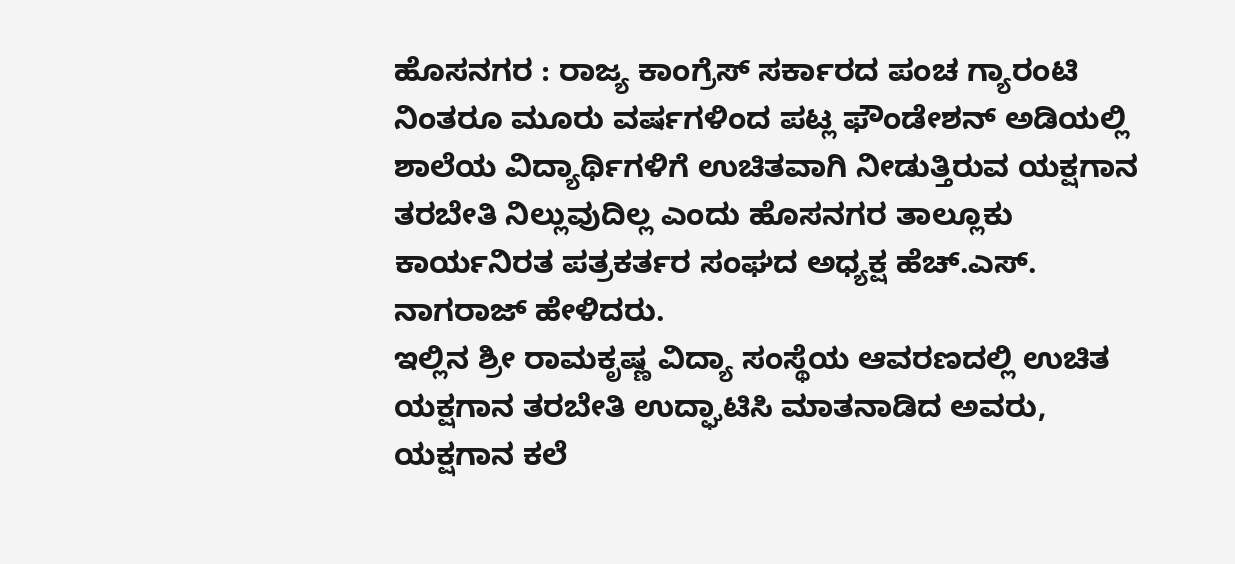ಹೊಸನಗರ : ರಾಜ್ಯ ಕಾಂಗ್ರೆಸ್ ಸರ್ಕಾರದ ಪಂಚ ಗ್ಯಾರಂಟಿ ನಿಂತರೂ ಮೂರು ವರ್ಷಗಳಿಂದ ಪಟ್ಲ ಫೌಂಡೇಶನ್ ಅಡಿಯಲ್ಲಿ ಶಾಲೆಯ ವಿದ್ಯಾರ್ಥಿಗಳಿಗೆ ಉಚಿತವಾಗಿ ನೀಡುತ್ತಿರುವ ಯಕ್ಷಗಾನ ತರಬೇತಿ ನಿಲ್ಲುವುದಿಲ್ಲ ಎಂದು ಹೊಸನಗರ ತಾಲ್ಲೂಕು ಕಾರ್ಯನಿರತ ಪತ್ರಕರ್ತರ ಸಂಘದ ಅಧ್ಯಕ್ಷ ಹೆಚ್.ಎಸ್. ನಾಗರಾಜ್ ಹೇಳಿದರು.
ಇಲ್ಲಿನ ಶ್ರೀ ರಾಮಕೃಷ್ಣ ವಿದ್ಯಾ ಸಂಸ್ಥೆಯ ಆವರಣದಲ್ಲಿ ಉಚಿತ ಯಕ್ಷಗಾನ ತರಬೇತಿ ಉದ್ಘಾಟಿಸಿ ಮಾತನಾಡಿದ ಅವರು, ಯಕ್ಷಗಾನ ಕಲೆ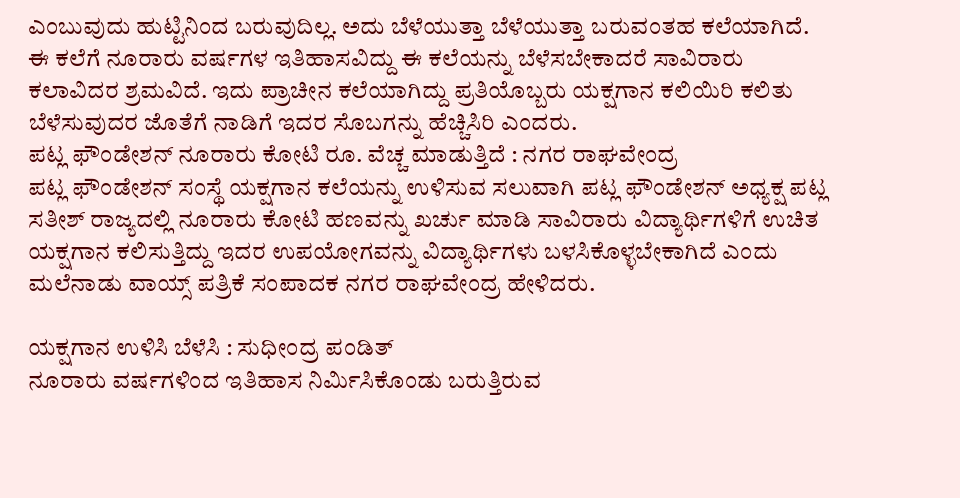ಎಂಬುವುದು ಹುಟ್ಟಿನಿಂದ ಬರುವುದಿಲ್ಲ. ಅದು ಬೆಳೆಯುತ್ತಾ ಬೆಳೆಯುತ್ತಾ ಬರುವಂತಹ ಕಲೆಯಾಗಿದೆ. ಈ ಕಲೆಗೆ ನೂರಾರು ವರ್ಷಗಳ ಇತಿಹಾಸವಿದ್ದು ಈ ಕಲೆಯನ್ನು ಬೆಳೆಸಬೇಕಾದರೆ ಸಾವಿರಾರು ಕಲಾವಿದರ ಶ್ರಮವಿದೆ. ಇದು ಪ್ರಾಚೀನ ಕಲೆಯಾಗಿದ್ದು ಪ್ರತಿಯೊಬ್ಬರು ಯಕ್ಷಗಾನ ಕಲಿಯಿರಿ ಕಲಿತು ಬೆಳೆಸುವುದರ ಜೊತೆಗೆ ನಾಡಿಗೆ ಇದರ ಸೊಬಗನ್ನು ಹೆಚ್ಚಿಸಿರಿ ಎಂದರು.
ಪಟ್ಲ ಫೌಂಡೇಶನ್ ನೂರಾರು ಕೋಟಿ ರೂ. ವೆಚ್ಚ ಮಾಡುತ್ತಿದೆ : ನಗರ ರಾಘವೇಂದ್ರ
ಪಟ್ಲ ಫೌಂಡೇಶನ್ ಸಂಸ್ಥೆ ಯಕ್ಷಗಾನ ಕಲೆಯನ್ನು ಉಳಿಸುವ ಸಲುವಾಗಿ ಪಟ್ಲ ಫೌಂಡೇಶನ್ ಅಧ್ಯಕ್ಷ ಪಟ್ಲ ಸತೀಶ್ ರಾಜ್ಯದಲ್ಲಿ ನೂರಾರು ಕೋಟಿ ಹಣವನ್ನು ಖರ್ಚು ಮಾಡಿ ಸಾವಿರಾರು ವಿದ್ಯಾರ್ಥಿಗಳಿಗೆ ಉಚಿತ ಯಕ್ಷಗಾನ ಕಲಿಸುತ್ತಿದ್ದು ಇದರ ಉಪಯೋಗವನ್ನು ವಿದ್ಯಾರ್ಥಿಗಳು ಬಳಸಿಕೊಳ್ಳಬೇಕಾಗಿದೆ ಎಂದು ಮಲೆನಾಡು ವಾಯ್ಸ್ ಪತ್ರಿಕೆ ಸಂಪಾದಕ ನಗರ ರಾಘವೇಂದ್ರ ಹೇಳಿದರು.

ಯಕ್ಷಗಾನ ಉಳಿಸಿ ಬೆಳೆಸಿ : ಸುಧೀಂದ್ರ ಪಂಡಿತ್
ನೂರಾರು ವರ್ಷಗಳಿಂದ ಇತಿಹಾಸ ನಿರ್ಮಿಸಿಕೊಂಡು ಬರುತ್ತಿರುವ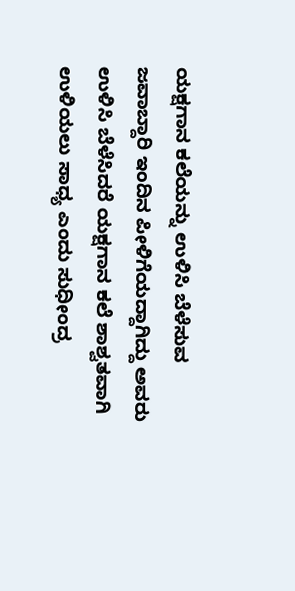ಯಕ್ಷಗಾನ ಕಲೆಯನ್ನು ಉಳಿಸಿ ಬೆಳೆಸುವ ಜವಾಬ್ದಾರಿ ಇಂದಿನ ಪೀಳಿಗೆಯದ್ದಾಗಿದ್ದು ಅವರು ಉಳಿಸಿ ಬೆಳೆಸಿದರೆ ಯಕ್ಷಗಾನ ಕಲೆ ಶಾಶ್ವತವಾಗಿ ಉಳಿಯಲು ಸಾಧ್ಯ ಎಂದು ಸುಧೀಂದ್ರ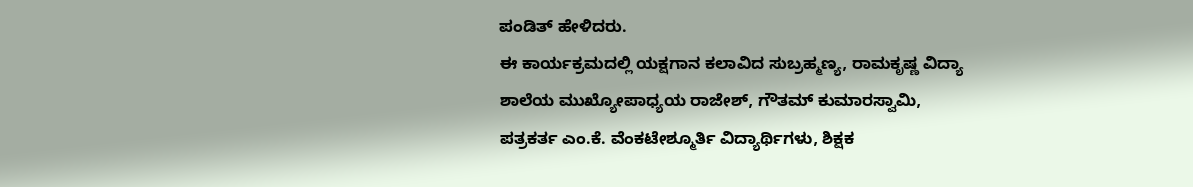ಪಂಡಿತ್ ಹೇಳಿದರು.
ಈ ಕಾರ್ಯಕ್ರಮದಲ್ಲಿ ಯಕ್ಷಗಾನ ಕಲಾವಿದ ಸುಬ್ರಹ್ಮಣ್ಯ, ರಾಮಕೃಷ್ಣ ವಿದ್ಯಾ ಶಾಲೆಯ ಮುಖ್ಯೋಪಾಧ್ಯಯ ರಾಜೇಶ್, ಗೌತಮ್ ಕುಮಾರಸ್ವಾಮಿ, ಪತ್ರಕರ್ತ ಎಂ.ಕೆ. ವೆಂಕಟೇಶ್ಮೂರ್ತಿ ವಿದ್ಯಾರ್ಥಿಗಳು, ಶಿಕ್ಷಕ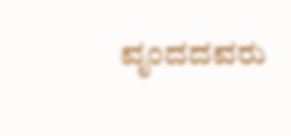ವೃಂದದವರು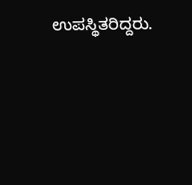ಉಪಸ್ಥಿತರಿದ್ದರು.